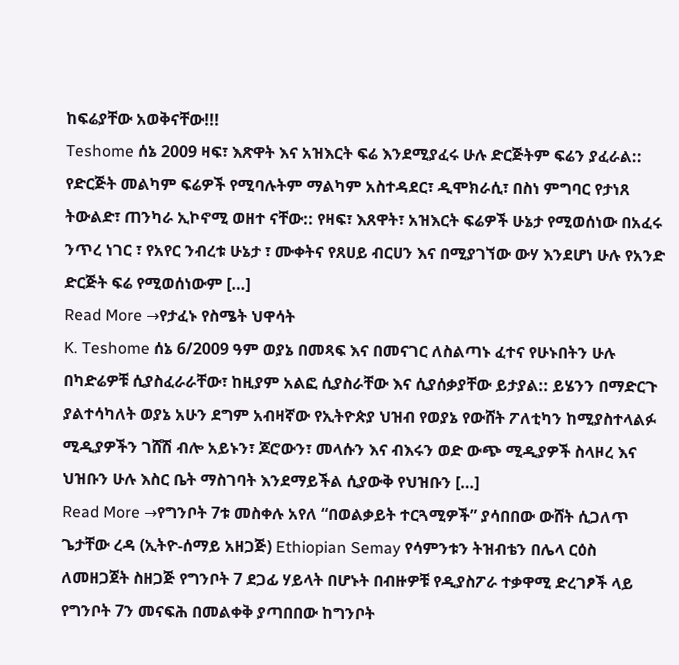ከፍሬያቸው አወቅናቸው!!!
Teshome ሰኔ 2009 ዛፍ፣ እጽዋት እና አዝእርት ፍሬ እንደሚያፈሩ ሁሉ ድርጅትም ፍሬን ያፈራል:: የድርጅት መልካም ፍሬዎች የሚባሉትም ማልካም አስተዳደር፣ ዲሞክራሲ፣ በስነ ምግባር የታነጸ ትውልድ፣ ጠንካራ ኢኮኖሚ ወዘተ ናቸው:: የዛፍ፣ እጸዋት፣ አዝእርት ፍሬዎች ሁኔታ የሚወሰነው በአፈሩ ንጥረ ነገር ፣ የአየር ንብረቱ ሁኔታ ፣ ሙቀትና የጸሀይ ብርሀን እና በሚያገኘው ውሃ እንደሆነ ሁሉ የአንድ ድርጅት ፍሬ የሚወሰነውም […]
Read More →የታፈኑ የስሜት ህዋሳት
K. Teshome ሰኔ 6/2009 ዓም ወያኔ በመጻፍ እና በመናገር ለስልጣኑ ፈተና የሁኑበትን ሁሉ በካድሬዎቹ ሲያስፈራራቸው፣ ከዚያም አልፎ ሲያስራቸው እና ሲያሰቃያቸው ይታያል:: ይሄንን በማድርጉ ያልተሳካለት ወያኔ አሁን ደግም አብዛኛው የኢትዮጵያ ህዝብ የወያኔ የውሸት ፖለቲካን ከሚያስተላልፉ ሚዲያዎችን ገሸሽ ብሎ አይኑን፣ ጆሮውን፣ መላሱን እና ብእሩን ወድ ውጭ ሚዲያዎች ስላዞረ እና ህዝቡን ሁሉ እስር ቤት ማስገባት እንደማይችል ሲያውቅ የህዝቡን […]
Read More →የግንቦት 7ቱ መስቀሉ አየለ “በወልቃይት ተርጓሚዎች” ያሳበበው ውሸት ሲጋለጥ
ጌታቸው ረዳ (ኢትዮ-ሰማይ አዘጋጅ) Ethiopian Semay የሳምንቱን ትዝብቴን በሌላ ርዕስ ለመዘጋጀት ስዘጋጅ የግንቦት 7 ደጋፊ ሃይላት በሆኑት በብዙዎቹ የዲያስፖራ ተቃዋሚ ድረገፆች ላይ የግንቦት 7ን መናፍሕ በመልቀቅ ያጣበበው ከግንቦት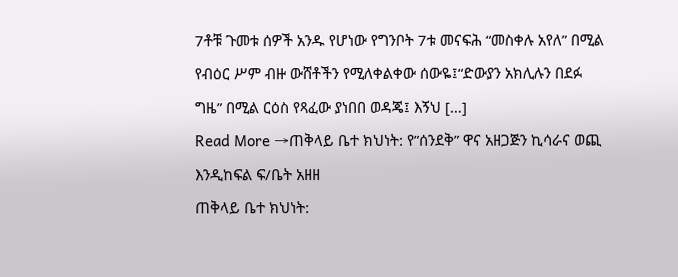7ቶቹ ጉመቱ ሰዎች አንዱ የሆነው የግንቦት 7ቱ መናፍሕ “መስቀሉ አየለ” በሚል የብዕር ሥም ብዙ ውሸቶችን የሚለቀልቀው ሰውዬ፤“ድውያን አክሊሉን በደፉ ግዜ” በሚል ርዕስ የጻፈው ያነበበ ወዳጄ፤ እኝህ […]
Read More →ጠቅላይ ቤተ ክህነት: የ”ሰንደቅ” ዋና አዘጋጅን ኪሳራና ወጪ እንዲከፍል ፍ/ቤት አዘዘ
ጠቅላይ ቤተ ክህነት: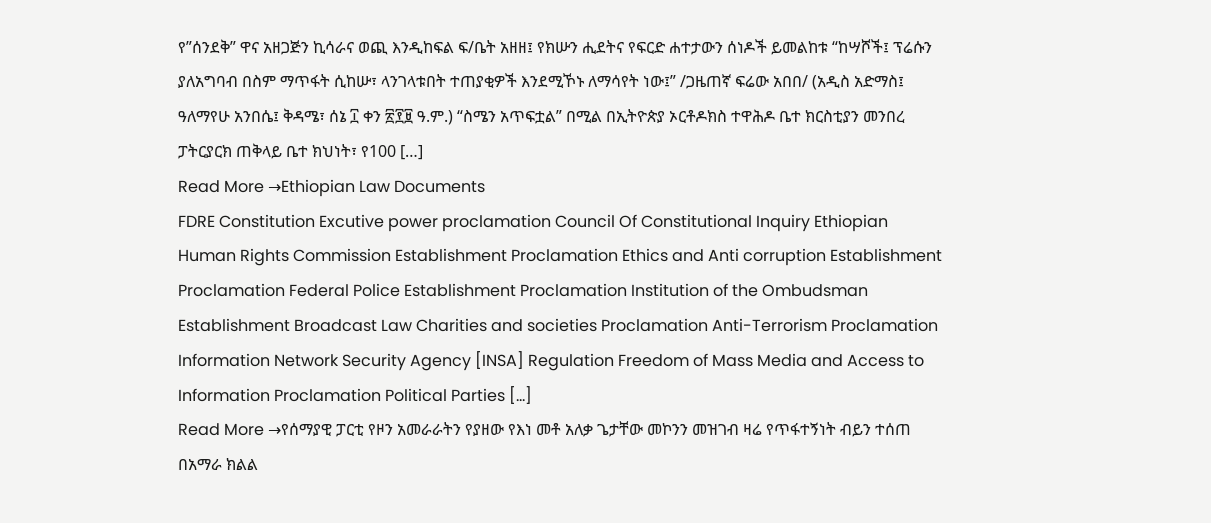የ”ሰንደቅ” ዋና አዘጋጅን ኪሳራና ወጪ እንዲከፍል ፍ/ቤት አዘዘ፤ የክሡን ሒደትና የፍርድ ሐተታውን ሰነዶች ይመልከቱ “ከሣሾች፤ ፕሬሱን ያለአግባብ በስም ማጥፋት ሲከሡ፣ ላንገላቱበት ተጠያቂዎች እንደሚኾኑ ለማሳየት ነው፤” /ጋዜጠኛ ፍሬው አበበ/ (አዲስ አድማስ፤ ዓለማየሁ አንበሴ፤ ቅዳሜ፣ ሰኔ ፲ ቀን ፳፻፱ ዓ.ም.) “ስሜን አጥፍቷል” በሚል በኢትዮጵያ ኦርቶዶክስ ተዋሕዶ ቤተ ክርስቲያን መንበረ ፓትርያርክ ጠቅላይ ቤተ ክህነት፣ የ100 […]
Read More →Ethiopian Law Documents
FDRE Constitution Excutive power proclamation Council Of Constitutional Inquiry Ethiopian Human Rights Commission Establishment Proclamation Ethics and Anti corruption Establishment Proclamation Federal Police Establishment Proclamation Institution of the Ombudsman Establishment Broadcast Law Charities and societies Proclamation Anti-Terrorism Proclamation Information Network Security Agency [INSA] Regulation Freedom of Mass Media and Access to Information Proclamation Political Parties […]
Read More →የሰማያዊ ፓርቲ የዞን አመራራትን የያዘው የእነ መቶ አለቃ ጌታቸው መኮንን መዝገብ ዛሬ የጥፋተኝነት ብይን ተሰጠ
በአማራ ክልል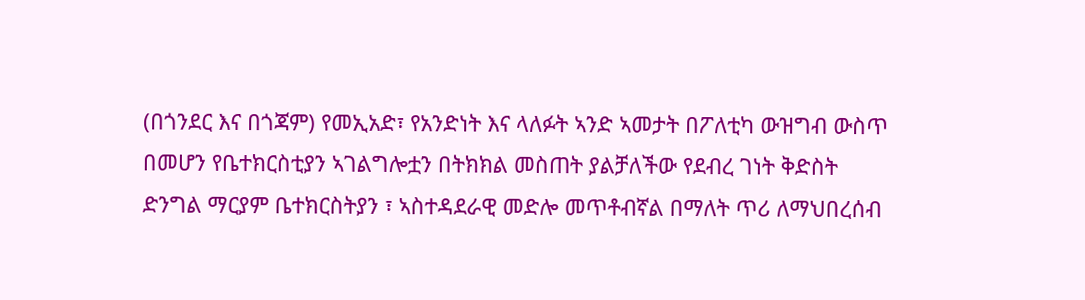(በጎንደር እና በጎጃም) የመኢአድ፣ የአንድነት እና ላለፉት ኣንድ ኣመታት በፖለቲካ ውዝግብ ውስጥ በመሆን የቤተክርስቲያን ኣገልግሎቷን በትክክል መስጠት ያልቻለችው የደብረ ገነት ቅድስት ድንግል ማርያም ቤተክርስትያን ፣ ኣስተዳደራዊ መድሎ መጥቶብኛል በማለት ጥሪ ለማህበረሰብ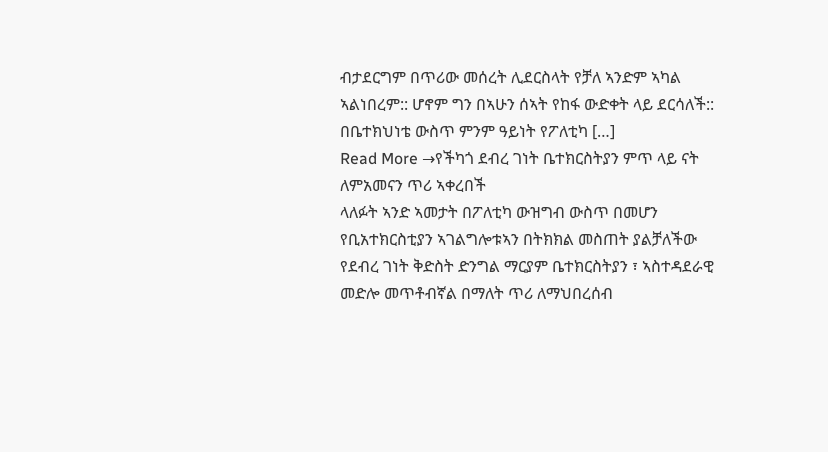ብታደርግም በጥሪው መሰረት ሊደርስላት የቻለ ኣንድም ኣካል ኣልነበረም:: ሆኖም ግን በኣሁን ሰኣት የከፋ ውድቀት ላይ ደርሳለች:: በቤተክህነቴ ውስጥ ምንም ዓይነት የፖለቲካ […]
Read More →የችካጎ ደብረ ገነት ቤተክርስትያን ምጥ ላይ ናት ለምአመናን ጥሪ ኣቀረበች
ላለፉት ኣንድ ኣመታት በፖለቲካ ውዝግብ ውስጥ በመሆን የቢአተክርስቲያን ኣገልግሎቱኣን በትክክል መስጠት ያልቻለችው የደብረ ገነት ቅድስት ድንግል ማርያም ቤተክርስትያን ፣ ኣስተዳደራዊ መድሎ መጥቶብኛል በማለት ጥሪ ለማህበረሰብ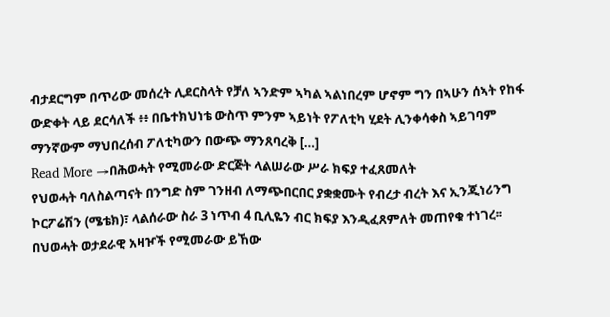ብታደርግም በጥሪው መሰረት ሊደርስላት የቻለ ኣንድም ኣካል ኣልነበረም ሆኖም ግን በኣሁን ሰኣት የከፋ ውድቀት ላይ ደርሳለች ፥፥ በቤተክህነቴ ውስጥ ምንም ኣይነት የፖለቲካ ሂደት ሊንቀሳቀስ ኣይገባም ማንኛውም ማህበረሰብ ፖለቲካውን በውጭ ማንጸባረቅ […]
Read More →በሕወሓት የሚመራው ድርጅት ላልሠራው ሥራ ክፍያ ተፈጸመለት
የህወሓት ባለስልጣናት በንግድ ስም ገንዘብ ለማጭበርበር ያቋቋሙት የብረታ ብረት እና ኢንጂነሪንግ ኮርፖሬሽን (ሜቴክ)፣ ላልሰራው ስራ 3 ነጥብ 4 ቢሊዬን ብር ክፍያ እንዲፈጸምለት መጠየቁ ተነገረ፡፡ በህወሓት ወታደራዊ አዛዦች የሚመራው ይኸው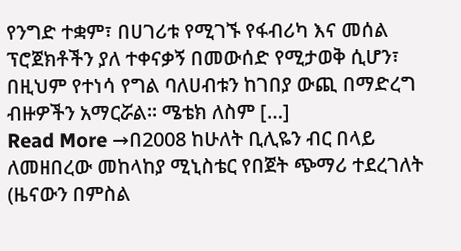የንግድ ተቋም፣ በሀገሪቱ የሚገኙ የፋብሪካ እና መሰል ፕሮጀክቶችን ያለ ተቀናቃኝ በመውሰድ የሚታወቅ ሲሆን፣ በዚህም የተነሳ የግል ባለሀብቱን ከገበያ ውጪ በማድረግ ብዙዎችን አማርሯል፡፡ ሜቴክ ለስም […]
Read More →በ2008 ከሁለት ቢሊዬን ብር በላይ ለመዘበረው መከላከያ ሚኒስቴር የበጀት ጭማሪ ተደረገለት
(ዜናውን በምስል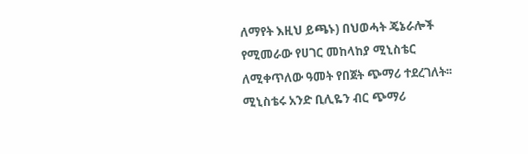ለማየት እዚህ ይጫኑ) በህወሓት ጄኔራሎች የሚመራው የሀገር መከላከያ ሚኒስቴር ለሚቀጥለው ዓመት የበጀት ጭማሪ ተደረገለት፡፡ ሚኒስቴሩ አንድ ቢሊዬን ብር ጭማሪ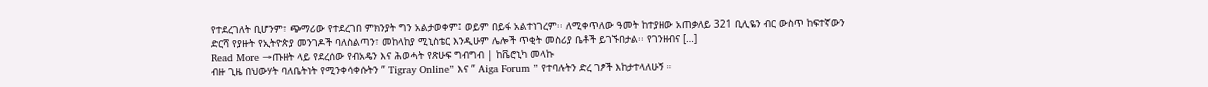የተደረገለት ቢሆንም፣ ጭማሪው የተደረገበ ምክንያት ግን አልታወቀም፤ ወይም በይፋ አልተነገረም፡፡ ለሚቀጥለው ዓመት ከተያዘው አጠቃለይ 321 ቢሊዬን ብር ውስጥ ከፍተኛውን ድርሻ የያዙት የኢትዮጵያ መንገዶች ባለስልጣን፣ መከላከያ ሚኒስቴር እንዲሁም ሌሎች ጥቂት መስሪያ ቤቶች ይገኙበታል፡፡ የገንዘብና […]
Read More →ጡዘት ላይ የደረሰው የብአዴን እና ሕወሓት የጽሁፍ ግብግብ | ከቬሮኒካ መላኩ
ብዙ ጊዜ በህውሃት ባለቤትነት የሚንቀሳቀሱትን ” Tigray Online” እና ” Aiga Forum ” የተባሉትን ድረ ገፆች እከታተላለሁኝ ።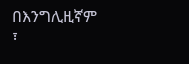በእንግሊዚኛም ፣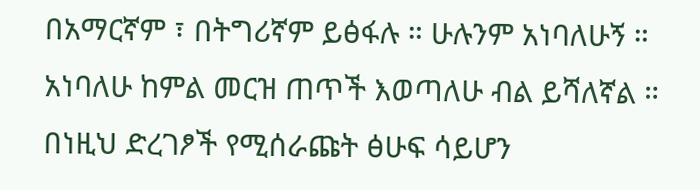በአማርኛም ፣ በትግሪኛም ይፅፋሉ ። ሁሉንም አነባለሁኝ ። አነባለሁ ከምል መርዝ ጠጥች እወጣለሁ ብል ይሻለኛል ። በነዚህ ድረገፆች የሚሰራጩት ፅሁፍ ሳይሆን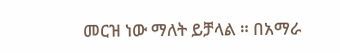መርዝ ነው ማለት ይቻላል ። በአማራ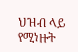ህዝብ ላይ የሚነዙት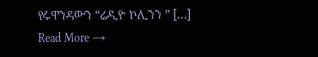የሩዋንዳውን “ሬዲዮ ኮሊንን ” […]
Read More →